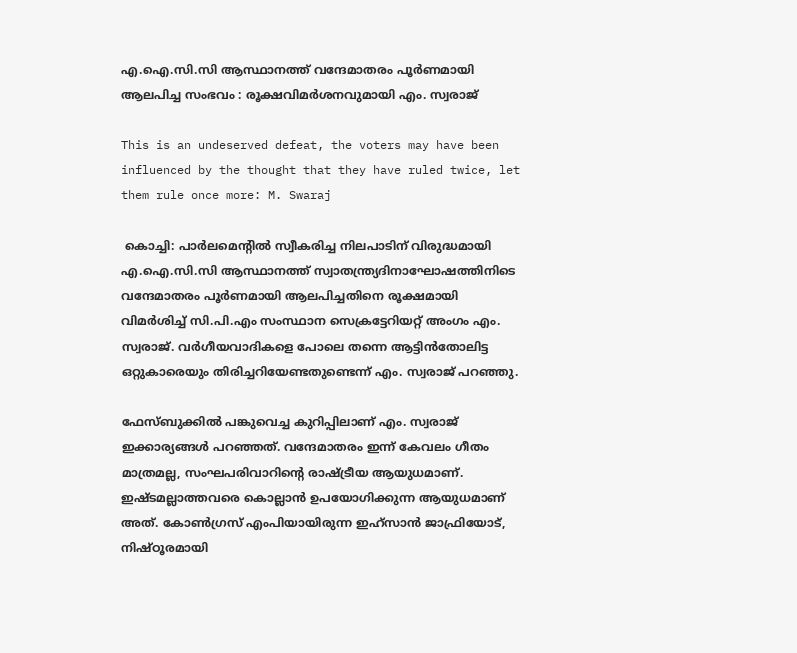എ.ഐ.സി.സി ആസ്ഥാനത്ത് വന്ദേമാതരം പൂർണമായി ആലപിച്ച സംഭവം : രൂക്ഷവിമർശനവുമായി എം. സ്വരാജ്

This is an undeserved defeat, the voters may have been influenced by the thought that they have ruled twice, let them rule once more: M. Swaraj

 കൊച്ചി: പാർലമെന്റിൽ സ്വീകരിച്ച നിലപാടിന് വിരുദ്ധമായി എ.ഐ.സി.സി ആസ്ഥാനത്ത് സ്വാതന്ത്ര്യദിനാഘോഷത്തിനിടെ വന്ദേമാതരം പൂർണമായി ആലപിച്ചതിനെ രൂക്ഷമായി വിമർശിച്ച് സി.പി.എം സംസ്ഥാന സെക്രട്ടേറിയറ്റ് അംഗം എം. സ്വരാജ്. വർഗീയവാദികളെ പോലെ തന്നെ ആട്ടിൻതോലിട്ട ഒറ്റുകാരെയും തിരിച്ചറിയേണ്ടതുണ്ടെന്ന് എം. സ്വരാജ് പറഞ്ഞു.

ഫേസ്ബുക്കിൽ പങ്കുവെച്ച കുറിപ്പിലാണ് എം. സ്വരാജ് ഇക്കാര്യങ്ങൾ പറഞ്ഞത്. വന്ദേമാതരം ഇന്ന് കേവലം ഗീതം മാത്രമല്ല, സംഘപരിവാറിന്റെ രാഷ്ട്രീയ ആയുധമാണ്. ഇഷ്ടമല്ലാത്തവരെ കൊല്ലാൻ ഉപയോഗിക്കുന്ന ആയുധമാണ് അത്. കോൺഗ്രസ് എംപിയായിരുന്ന ഇഹ്സാൻ ജാഫ്രിയോട്, നിഷ്ഠൂരമായി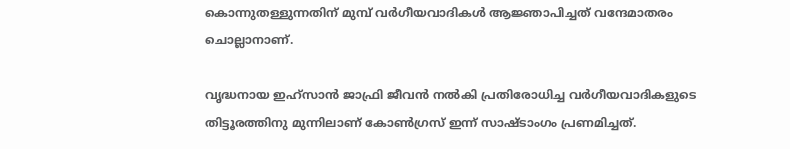കൊന്നുതള്ളുന്നതിന് മുമ്പ് വർഗീയവാദികൾ ആജ്ഞാപിച്ചത് വന്ദേമാതരം ചൊല്ലാനാണ്.

വൃദ്ധനായ ഇഹ്സാൻ ജാഫ്രി ജീവൻ നൽകി പ്രതിരോധിച്ച വർഗീയവാദികളുടെ തിട്ടൂരത്തിനു മുന്നിലാണ് കോൺഗ്രസ് ഇന്ന് സാഷ്ടാംഗം പ്രണമിച്ചത്.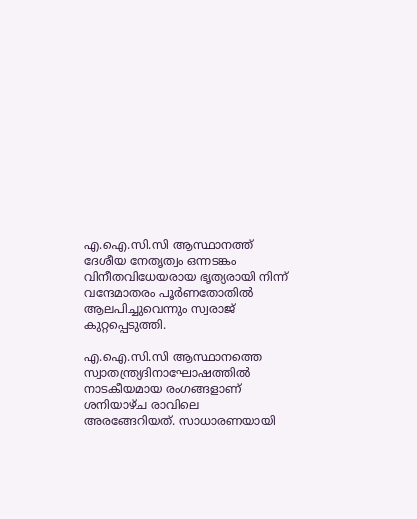എ.ഐ.സി.സി ആസ്ഥാനത്ത് ദേശീയ നേതൃത്വം ഒന്നടങ്കം വിനീതവിധേയരായ ഭൃത്യരായി നിന്ന് വന്ദേമാതരം പൂർണതോതിൽ ആലപിച്ചുവെന്നും സ്വരാജ് കുറ്റപ്പെടുത്തി.

എ.ഐ.സി.സി ആസ്ഥാനത്തെ സ്വാതന്ത്ര്യദിനാഘോഷത്തിൽ നാടകീയമായ രംഗങ്ങളാണ് ശനിയാഴ്ച രാവിലെ അരങ്ങേറിയത്. സാധാരണയായി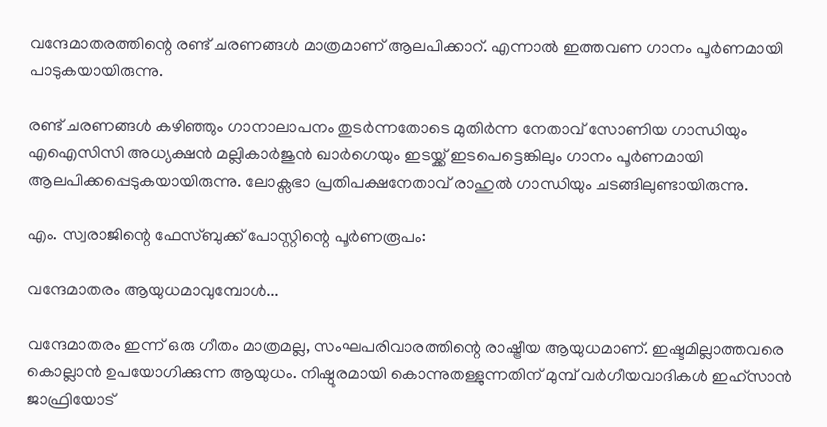വന്ദേമാതരത്തിന്റെ രണ്ട് ചരണങ്ങൾ മാത്രമാണ് ആലപിക്കാറ്. എന്നാൽ ഇത്തവണ ഗാനം പൂർണമായി പാടുകയായിരുന്നു.

രണ്ട് ചരണങ്ങൾ കഴിഞ്ഞും ഗാനാലാപനം തുടർന്നതോടെ മുതിർന്ന നേതാവ് സോണിയ ഗാന്ധിയും എഐസിസി അധ്യക്ഷൻ മല്ലികാർജുൻ ഖാർഗെയും ഇടയ്ക്ക് ഇടപെട്ടെങ്കിലും ഗാനം പൂർണമായി ആലപിക്കപ്പെടുകയായിരുന്നു. ലോക്സഭാ പ്രതിപക്ഷനേതാവ് രാഹുൽ ഗാന്ധിയും ചടങ്ങിലുണ്ടായിരുന്നു.

എം. സ്വരാജിന്റെ ഫേസ്ബുക്ക് പോസ്റ്റിന്റെ പൂർണരൂപം:

വന്ദേമാതരം ആയുധമാവുമ്പോൾ...

വന്ദേമാതരം ഇന്ന് ഒരു ഗീതം മാത്രമല്ല, സംഘപരിവാരത്തിന്റെ രാഷ്ട്രീയ ആയുധമാണ്. ഇഷ്ടമില്ലാത്തവരെ കൊല്ലാൻ ഉപയോഗിക്കുന്ന ആയുധം. നിഷ്ഠൂരമായി കൊന്നുതള്ളുന്നതിന് മുമ്പ് വർഗീയവാദികൾ ഇഹ്സാൻ ജാഫ്രിയോട്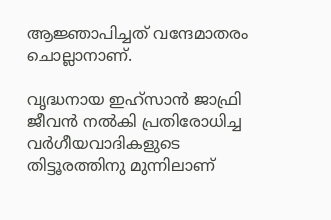ആജ്ഞാപിച്ചത് വന്ദേമാതരം ചൊല്ലാനാണ്.

വൃദ്ധനായ ഇഹ്സാൻ ജാഫ്രി ജീവൻ നൽകി പ്രതിരോധിച്ച വർഗീയവാദികളുടെ തിട്ടൂരത്തിനു മുന്നിലാണ്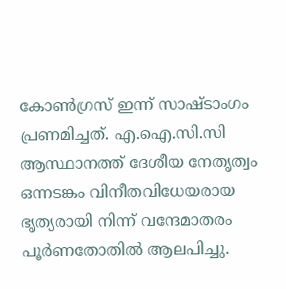കോൺഗ്രസ് ഇന്ന് സാഷ്ടാംഗം പ്രണമിച്ചത്. എ.ഐ.സി.സി ആസ്ഥാനത്ത് ദേശീയ നേതൃത്വം ഒന്നടങ്കം വിനീതവിധേയരായ ഭൃത്യരായി നിന്ന് വന്ദേമാതരം പൂർണതോതിൽ ആലപിച്ചു.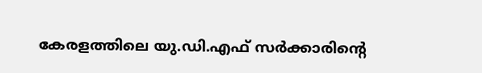കേരളത്തിലെ യു.ഡി.എഫ് സർക്കാരിന്റെ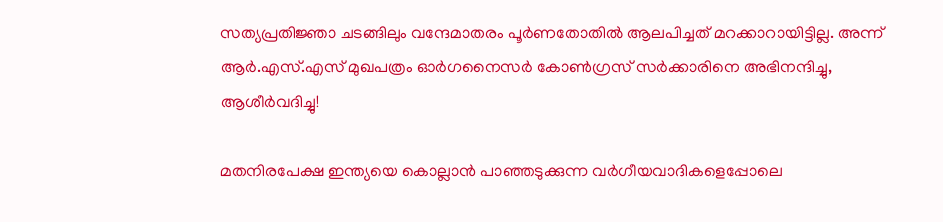സത്യപ്രതിജ്ഞാ ചടങ്ങിലും വന്ദേമാതരം പൂർണതോതിൽ ആലപിച്ചത് മറക്കാറായിട്ടില്ല. അന്ന് ആർ.എസ്.എസ് മുഖപത്രം ഓർഗനൈസർ കോൺഗ്രസ് സർക്കാരിനെ അഭിനന്ദിച്ചു, ആശീർവദിച്ചു!

മതനിരപേക്ഷ ഇന്ത്യയെ കൊല്ലാൻ പാഞ്ഞടുക്കുന്ന വർഗീയവാദികളെപ്പോലെ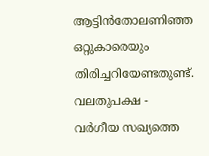ആട്ടിൻതോലണിഞ്ഞ ഒറ്റുകാരെയും തിരിച്ചറിയേണ്ടതുണ്ട്. വലതുപക്ഷ - വർഗീയ സഖ്യത്തെ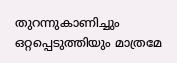തുറന്നുകാണിച്ചും ഒറ്റപ്പെടുത്തിയും മാത്രമേ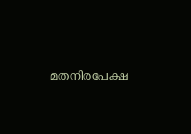മതനിരപേക്ഷ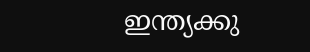ഇന്ത്യക്കു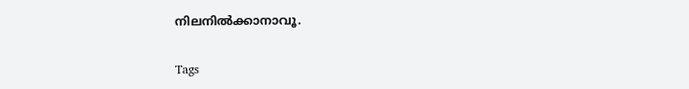നിലനിൽക്കാനാവൂ.

Tags